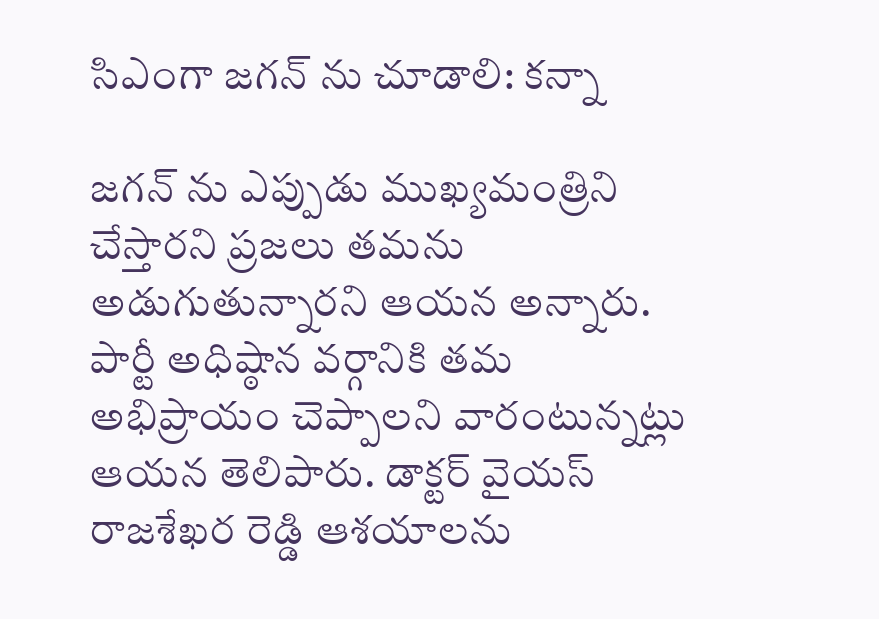సిఎంగా జగన్ ను చూడాలి: కన్నా

జగన్ ను ఎప్పుడు ముఖ్యమంత్రిని చేస్తారని ప్రజలు తమను అడుగుతున్నారని ఆయన అన్నారు. పార్టీ అధిష్ఠాన వర్గానికి తమ అభిప్రాయం చెప్పాలని వారంటున్నట్లు ఆయన తెలిపారు. డాక్టర్ వైయస్ రాజశేఖర రెడ్డి ఆశయాలను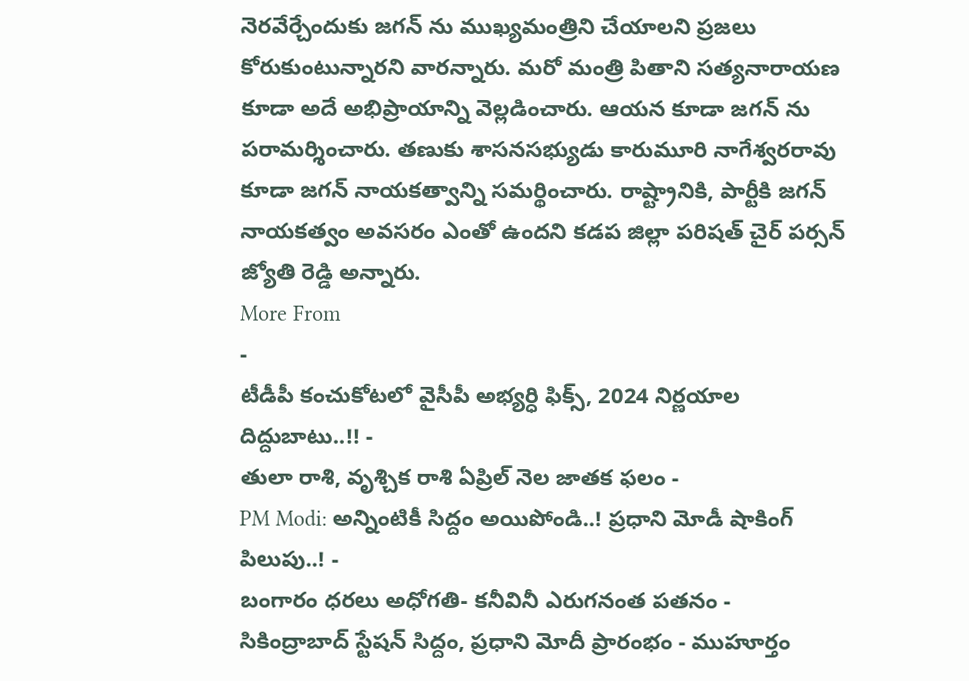నెరవేర్చేందుకు జగన్ ను ముఖ్యమంత్రిని చేయాలని ప్రజలు కోరుకుంటున్నారని వారన్నారు. మరో మంత్రి పితాని సత్యనారాయణ కూడా అదే అభిప్రాయాన్ని వెల్లడించారు. ఆయన కూడా జగన్ ను పరామర్శించారు. తణుకు శాసనసభ్యుడు కారుమూరి నాగేశ్వరరావు కూడా జగన్ నాయకత్వాన్ని సమర్థించారు. రాష్ట్రానికి, పార్టీకి జగన్ నాయకత్వం అవసరం ఎంతో ఉందని కడప జిల్లా పరిషత్ చైర్ పర్సన్ జ్యోతి రెడ్డి అన్నారు.
More From
-
టీడీపీ కంచుకోటలో వైసీపీ అభ్యర్ధి ఫిక్స్, 2024 నిర్ణయాల దిద్దుబాటు..!! -
తులా రాశి, వృశ్చిక రాశి ఏప్రిల్ నెల జాతక ఫలం -
PM Modi: అన్నింటికీ సిద్దం అయిపోండి..! ప్రధాని మోడీ షాకింగ్ పిలుపు..! -
బంగారం ధరలు అధోగతి- కనీవినీ ఎరుగనంత పతనం -
సికింద్రాబాద్ స్టేషన్ సిద్దం, ప్రధాని మోదీ ప్రారంభం - ముహూర్తం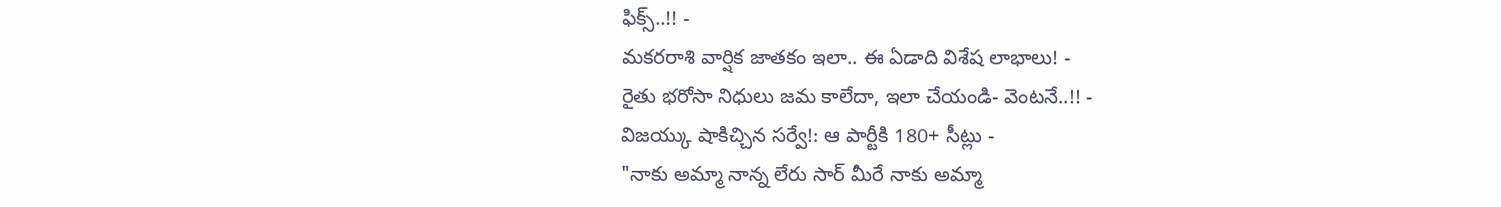ఫిక్స్..!! -
మకరరాశి వార్షిక జాతకం ఇలా.. ఈ ఏడాది విశేష లాభాలు! -
రైతు భరోసా నిధులు జమ కాలేదా, ఇలా చేయండి- వెంటనే..!! -
విజయ్కు షాకిచ్చిన సర్వే!: ఆ పార్టీకి 180+ సీట్లు -
"నాకు అమ్మా నాన్న లేరు సార్ మీరే నాకు అమ్మా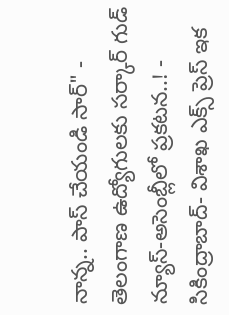నాన్న.. పాస్ చేయండి సార్" -
తెలంగాణ ఉద్యోగులకు సర్కార్ గుడ్ న్యూస్-అసెంబ్లీలో ప్రకటన..! -
సికింద్రాబాద్- విశాఖ ఎక్స్ ప్రెస్ ఇక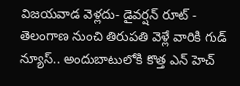విజయవాడ వెళ్లదు- డైవర్షన్ రూట్ -
తెలంగాణ నుంచి తిరుపతి వెళ్లే వారికి గుడ్ న్యూస్.. అందుబాటులోకి కొత్త ఎన్ హెచ్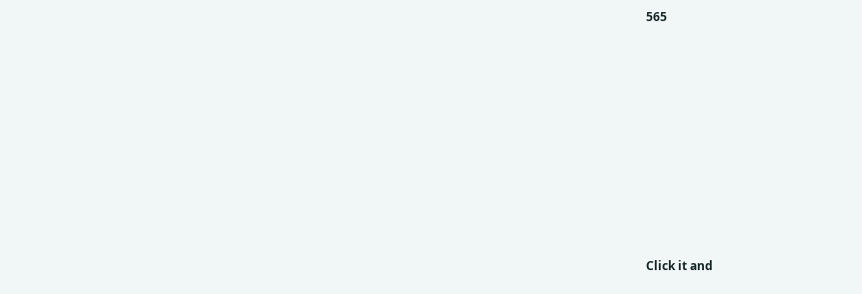565












Click it and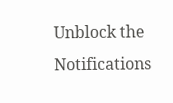Unblock the Notifications